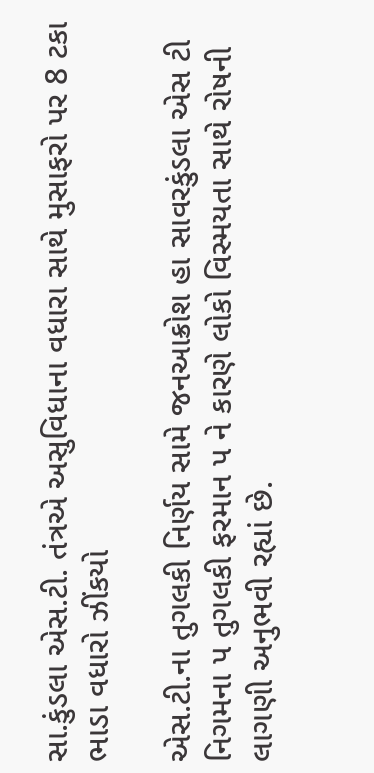સા.કુંડલા એસ.ટી. તંત્રએ અસુવિધાના વધારા સાથે મુસાફરો પર 8 ટકા ભાડા વધારો ઝીંકયો

એસ.ટી.ના તુગલકી નિર્ણય સામે જનઆક્રોશ હા સાવરકુંડલા એસ ટી નિગમના પ તુગલકી ફરમાન પ ને કારણે લોકો વિસ્મયતા સાથે રોષની લાગણી અનુભવી રહ્યાં છે.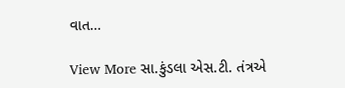વાત…

View More સા.કુંડલા એસ.ટી. તંત્રએ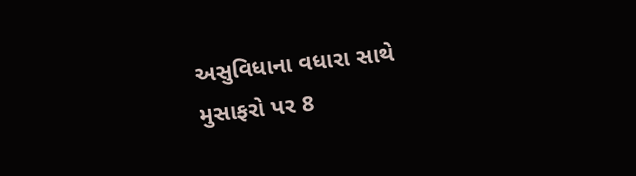અસુવિધાના વધારા સાથે મુસાફરો પર 8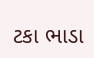ટકા ભાડા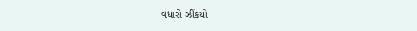વધારો ઝીંકયો